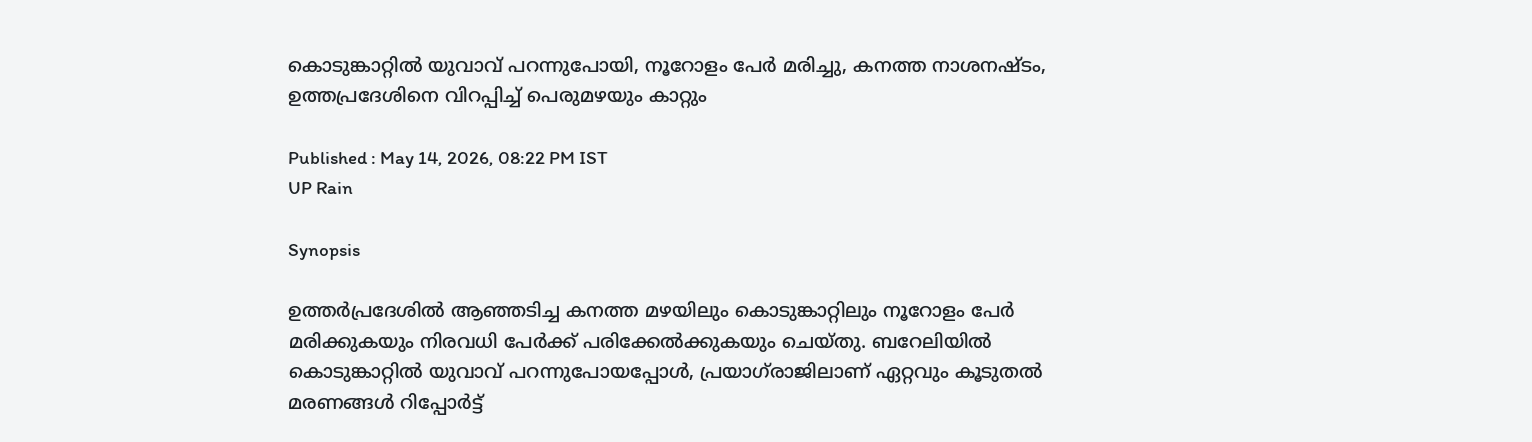കൊടുങ്കാറ്റിൽ യുവാവ് പറന്നുപോയി, നൂറോളം പേർ മരിച്ചു, കനത്ത നാശനഷ്ടം, ഉത്തപ്രദേശിനെ വിറപ്പിച്ച് പെരുമഴയും കാറ്റും

Published : May 14, 2026, 08:22 PM IST
UP Rain

Synopsis

ഉത്തർപ്രദേശിൽ ആഞ്ഞടിച്ച കനത്ത മഴയിലും കൊടുങ്കാറ്റിലും നൂറോളം പേർ മരിക്കുകയും നിരവധി പേർക്ക് പരിക്കേൽക്കുകയും ചെയ്തു. ബറേലിയിൽ കൊടുങ്കാറ്റിൽ യുവാവ് പറന്നുപോയപ്പോൾ, പ്രയാഗ്‌രാജിലാണ് ഏറ്റവും കൂടുതൽ മരണങ്ങൾ റിപ്പോർട്ട്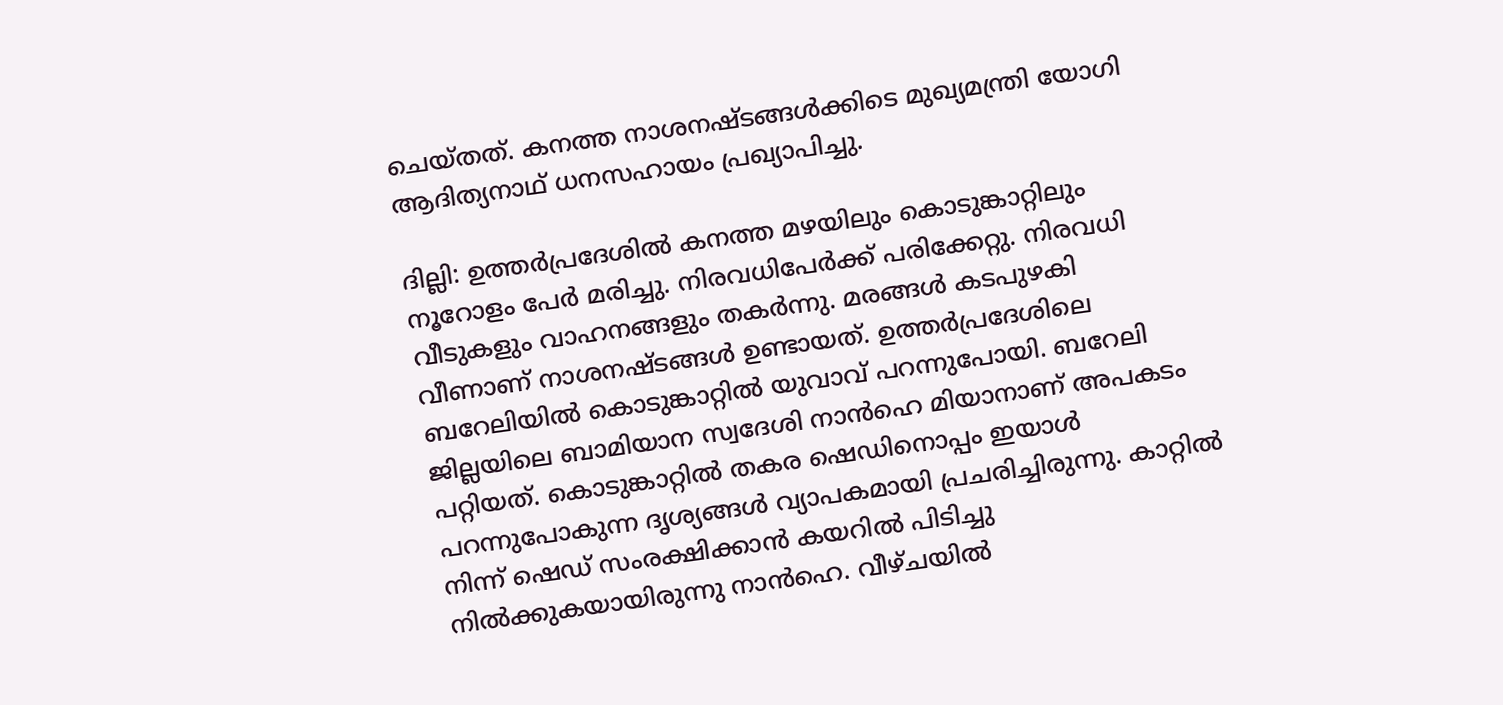ചെയ്തത്. കനത്ത നാശനഷ്ടങ്ങൾക്കിടെ മുഖ്യമന്ത്രി യോഗി ആദിത്യനാഥ് ധനസഹായം പ്രഖ്യാപിച്ചു.

ദില്ലി: ഉത്തർപ്രദേശിൽ കനത്ത മഴയിലും കൊടുങ്കാറ്റിലും നൂറോളം പേർ മരിച്ചു. നിരവധിപേർക്ക് പരിക്കേറ്റു. നിരവധി വീടുകളും വാഹനങ്ങളും തകർന്നു. മരങ്ങൾ കടപുഴകി വീണാണ് നാശനഷ്ടങ്ങൾ ഉണ്ടായത്. ഉത്തർപ്രദേശിലെ ബറേലിയിൽ കൊടുങ്കാറ്റിൽ യുവാവ് പറന്നുപോയി. ബറേലി ജില്ലയിലെ ബാമിയാന സ്വദേശി നാൻഹെ മിയാനാണ് അപകടം പറ്റിയത്. കൊടുങ്കാറ്റിൽ തകര ഷെഡിനൊപ്പം ഇയാൾ പറന്നുപോകുന്ന ദൃശ്യങ്ങൾ വ്യാപകമായി പ്രചരിച്ചിരുന്നു. കാറ്റിൽ നിന്ന് ഷെഡ് സംരക്ഷിക്കാൻ കയറിൽ പിടിച്ചു നിൽക്കുകയായിരുന്നു നാൻഹെ. വീഴ്ചയിൽ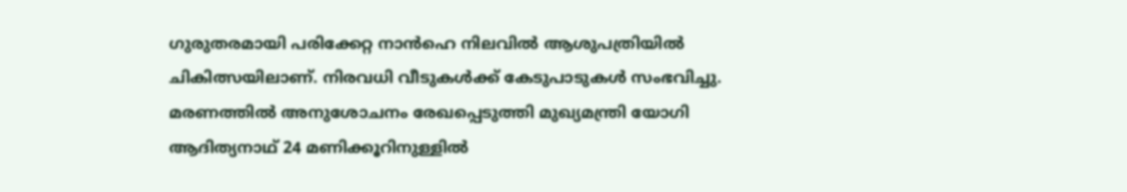ഗുരുതരമായി പരിക്കേറ്റ നാൻഹെ നിലവിൽ ആശുപത്രിയിൽ ചികിത്സയിലാണ്. നിരവധി വീടുകൾക്ക് കേടുപാടുകൾ സംഭവിച്ചു. മരണത്തിൽ അനുശോചനം രേഖപ്പെടുത്തി മുഖ്യമന്ത്രി യോഗി ആദിത്യനാഥ് 24 മണിക്കൂറിനുള്ളിൽ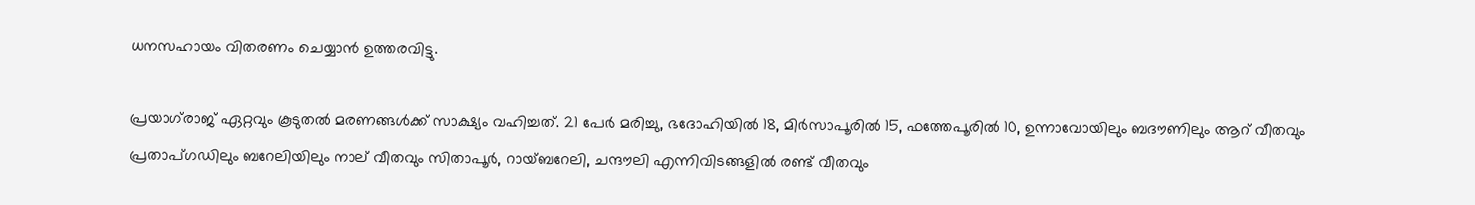ധനസഹായം വിതരണം ചെയ്യാൻ ഉത്തരവിട്ടു.

പ്രയാഗ്‌രാജ് ഏറ്റവും കൂടുതൽ മരണങ്ങൾക്ക് സാക്ഷ്യം വഹിച്ചത്. 21 പേർ മരിച്ചു, ഭദോഹിയിൽ 18, മിർസാപൂരിൽ 15, ഫത്തേപൂരിൽ 10, ഉന്നാവോയിലും ബദൗണിലും ആറ് വീതവും പ്രതാപ്ഗഡിലും ബറേലിയിലും നാല് വീതവും സിതാപൂർ, റായ്ബറേലി, ചന്ദൗലി എന്നിവിടങ്ങളിൽ രണ്ട് വീതവും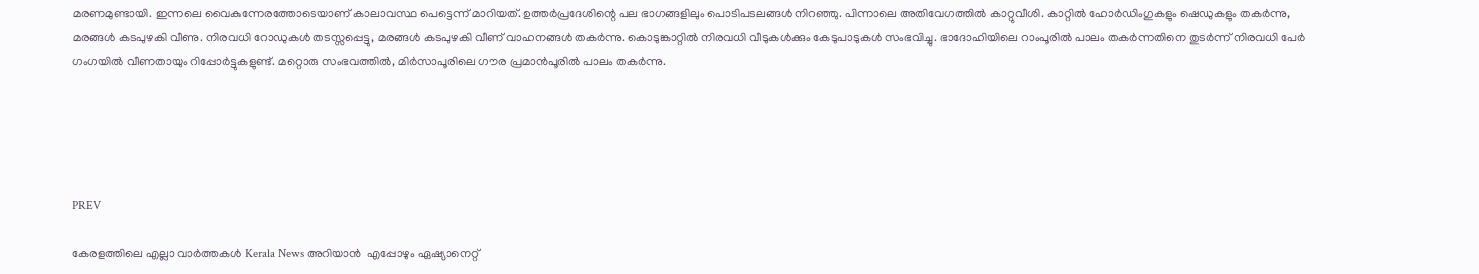മരണമുണ്ടായി. ഇന്നലെ വൈകുന്നേരത്തോടെയാണ് കാലാവസ്ഥ പെട്ടെന്ന് മാറിയത്. ഉത്തർപ്രദേശിന്റെ പല ഭാഗങ്ങളിലും പൊടിപടലങ്ങൾ നിറഞ്ഞു. പിന്നാലെ അതിവേഗത്തിൽ കാറ്റുവീശി. കാറ്റിൽ ഹോർഡിംഗുകളും ഷെഡുകളും തകർന്നു, മരങ്ങൾ കടപുഴകി വീണു. നിരവധി റോഡുകൾ തടസ്സപ്പെട്ടു, മരങ്ങൾ കടപുഴകി വീണ് വാഹനങ്ങൾ തകർന്നു. കൊടുങ്കാറ്റിൽ നിരവധി വീടുകൾക്കും കേടുപാടുകൾ സംഭവിച്ചു. ഭാദോഹിയിലെ റാംപൂരിൽ പാലം തകർന്നതിനെ തുടർന്ന് നിരവധി പേർ ഗംഗയിൽ വീണതായും റിപ്പോർട്ടുകളുണ്ട്. മറ്റൊരു സംഭവത്തിൽ, മിർസാപൂരിലെ ഗൗര പ്രമാൻപൂരിൽ പാലം തകർന്നു.





PREV

കേരളത്തിലെ എല്ലാ വാർത്തകൾ Kerala News അറിയാൻ  എപ്പോഴും ഏഷ്യാനെറ്റ്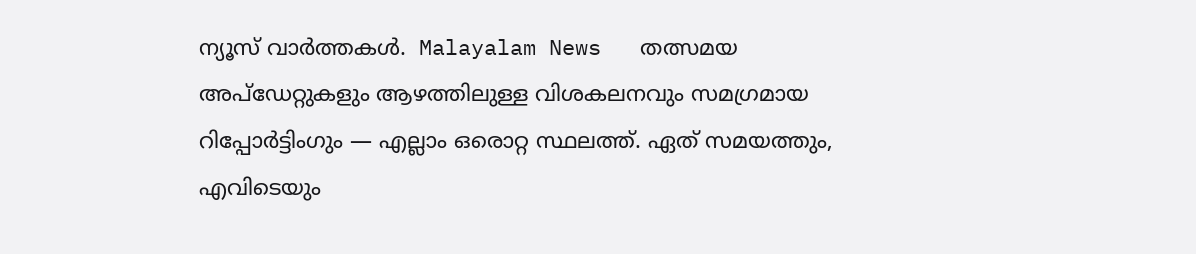ന്യൂസ് വാർത്തകൾ.  Malayalam News   തത്സമയ അപ്‌ഡേറ്റുകളും ആഴത്തിലുള്ള വിശകലനവും സമഗ്രമായ റിപ്പോർട്ടിംഗും — എല്ലാം ഒരൊറ്റ സ്ഥലത്ത്. ഏത് സമയത്തും, എവിടെയും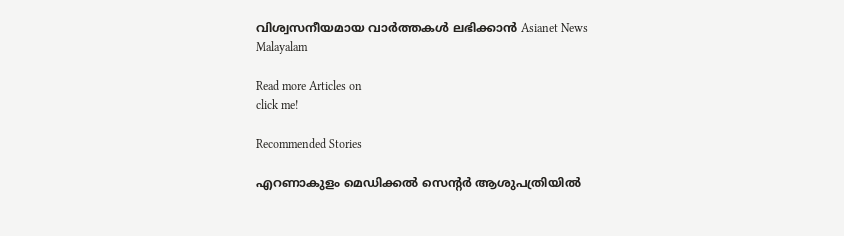വിശ്വസനീയമായ വാർത്തകൾ ലഭിക്കാൻ Asianet News Malayalam

Read more Articles on
click me!

Recommended Stories

എറണാകുളം മെഡിക്കൽ സെൻ്റർ ആശുപത്രിയിൽ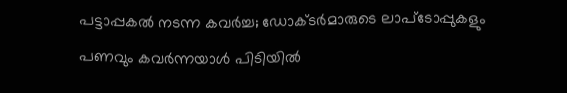പട്ടാപ്പകൽ നടന്ന കവർച്ച; ഡോക്‌ടർമാരുടെ ലാപ്ടോപ്പുകളും പണവും കവർന്നയാൾ പിടിയിൽ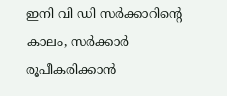ഇനി വി ഡി സർക്കാറിന്റെ കാലം, സർക്കാർ രൂപീകരിക്കാൻ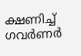ക്ഷണിച്ച് ഗവർണർ